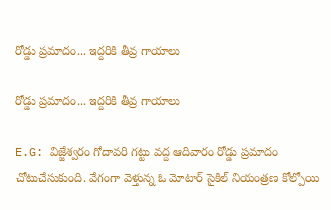రోడ్డు ప్రమాదం... ఇద్దరికి తీవ్ర గాయాలు

రోడ్డు ప్రమాదం... ఇద్దరికి తీవ్ర గాయాలు

E.G: విజ్జేశ్వరం గోదావరి గట్టు వద్ద ఆదివారం రోడ్డు ప్రమాదం చోటుచేసుకుంది. వేగంగా వెళ్తున్న ఓ మోటార్ సైకిల్ నియంత్రణ కోల్పోయి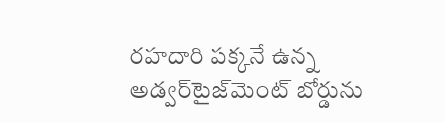రహదారి పక్కనే ఉన్న అడ్వర్‌టైజ్‌మెంట్ బోర్డును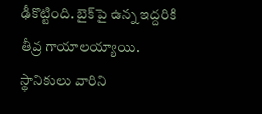ఢీకొట్టింది. బైక్‌పై ఉన్న ఇద్దరికి తీవ్ర గాయాలయ్యాయి. స్థానికులు వారిని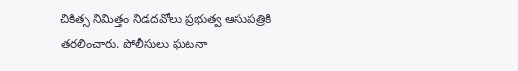చికిత్స నిమిత్తం నిడదవోలు ప్రభుత్వ ఆసుపత్రికి తరలించారు. పోలీసులు ఘటనా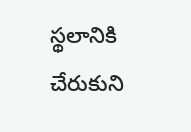స్థలానికి చేరుకుని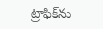ట్రాఫిక్‌ను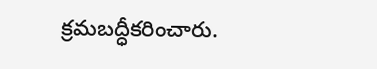క్రమబద్ధీకరించారు.